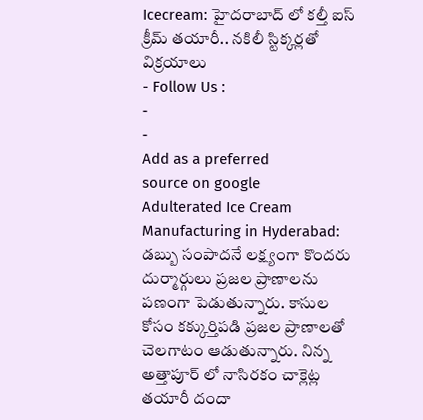Icecream: హైదరాబాద్ లో కల్తీ ఐస్ క్రీమ్ తయారీ.. నకిలీ స్టిక్కర్లతో విక్రయాలు
- Follow Us :
-
-
Add as a preferred
source on google
Adulterated Ice Cream Manufacturing in Hyderabad: డబ్బు సంపాదనే లక్ష్యంగా కొందరు దుర్మార్గులు ప్రజల ప్రాణాలను పణంగా పెడుతున్నారు. కాసుల కోసం కక్కుర్తిపడి ప్రజల ప్రాణాలతో చెలగాటం ఆడుతున్నారు. నిన్న అత్తాపూర్ లో నాసిరకం చాక్లెట్ల తయారీ దందా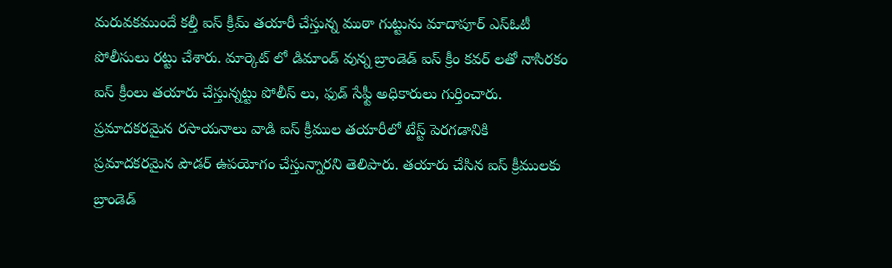మరువకముందే కల్తీ ఐస్ క్రీమ్ తయారీ చేస్తున్న ముఠా గుట్టును మాదాపూర్ ఎస్ఓటీ పోలీసులు రట్టు చేశారు. మార్కెట్ లో డిమాండ్ వున్న బ్రాండెడ్ ఐస్ క్రీం కవర్ లతో నాసిరకం ఐస్ క్రీంలు తయారు చేస్తున్నట్టు పోలీస్ లు, ఫుడ్ సేఫ్టీ అధికారులు గుర్తించారు. ప్రమాదకరమైన రసాయనాలు వాడి ఐస్ క్రీముల తయారీలో టేస్ట్ పెరగడానికి ప్రమాదకరమైన పౌడర్ ఉపయోగం చేస్తున్నారని తెలిపారు. తయారు చేసిన ఐస్ క్రీములకు బ్రాండెడ్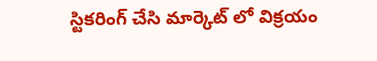స్టికరింగ్ చేసి మార్కెట్ లో విక్రయం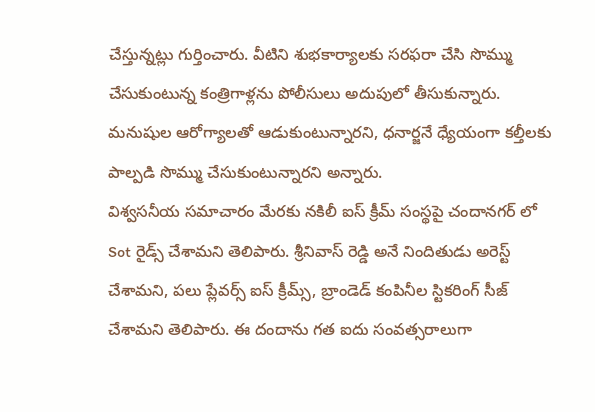చేస్తున్నట్లు గుర్తించారు. వీటిని శుభకార్యాలకు సరఫరా చేసి సొమ్ము చేసుకుంటున్న కంత్రిగాళ్లను పోలీసులు అదుపులో తీసుకున్నారు. మనుషుల ఆరోగ్యాలతో ఆడుకుంటున్నారని, ధనార్జనే ధ్యేయంగా కల్తీలకు పాల్పడి సొమ్ము చేసుకుంటున్నారని అన్నారు.
విశ్వసనీయ సమాచారం మేరకు నకిలీ ఐస్ క్రీమ్ సంస్థపై చందానగర్ లో Sot రైడ్స్ చేశామని తెలిపారు. శ్రీనివాస్ రెడ్డి అనే నిందితుడు అరెస్ట్ చేశామని, పలు ప్లేవర్స్ ఐస్ క్రీమ్స్, బ్రాండెడ్ కంపినీల స్టికరింగ్ సీజ్ చేశామని తెలిపారు. ఈ దందాను గత ఐదు సంవత్సరాలుగా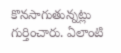కొనసాగుతున్నట్లు గుర్తించారు. ఏలాంటి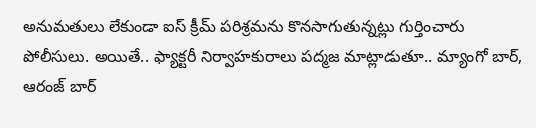అనుమతులు లేకుండా ఐస్ క్రీమ్ పరిశ్రమను కొనసాగుతున్నట్లు గుర్తించారు పోలీసులు. అయితే.. ఫ్యాక్టరీ నిర్వాహకురాలు పద్మజ మాట్లాడుతూ.. మ్యాంగో బార్, ఆరంజ్ బార్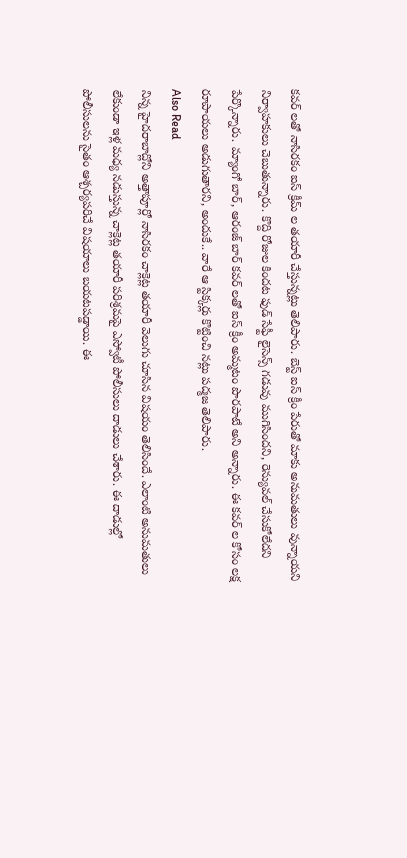కవర్ లతో నాసిరకం ఐస్ క్రీమ్ ల తయారీ చేస్తున్నట్లు తెలిపారు. బెస్ట్ ఐస్ క్రీం పేరుతో మాకు అనుమతులు వున్నాయని నిర్వాహకులు చెబుతున్నారు. కొద్ది రోజుల కిందట ఫుడ్ సేఫ్టీ లైసెన్స్ గడువు ముగిసిందని, రెన్యువల్ చేసుకోలేదని పేర్కొన్నారు. మ్యాంగో బార్, ఆరంజ్ బార్ కవర్ లతో ఐస్ క్రీం అమ్మటం పొరపాటే అని అన్నారు. ఈ కవర్ ల కోసం లక్ష రూపాయలు అడుగుతారని, అందుకే.. వారే ఆ స్టిక్కర్లు కొట్టించి నట్లు పద్మజ తెలిపారు.
Also Read
నిన్న హైదరాబాద్లోని అత్తాపూర్లో నాసిరకం చాక్లెట్ల తయారీ వెలుగు చూసిన విషయం తెలిసిందే. ఎలాంటి అనుమతులు లేకుండా ఇళ్ల మధ్య నడుస్తున్న చాక్లెట్ల తయారీ పరిశ్రమపై ఎస్వోటీ పోలీసులు దాడులు చేశారు. ఈ దాడుల్లో పోలీసులను సైతం ఆశ్చర్యపరిచే విషయాలు బయటపడ్డాయి. ఈ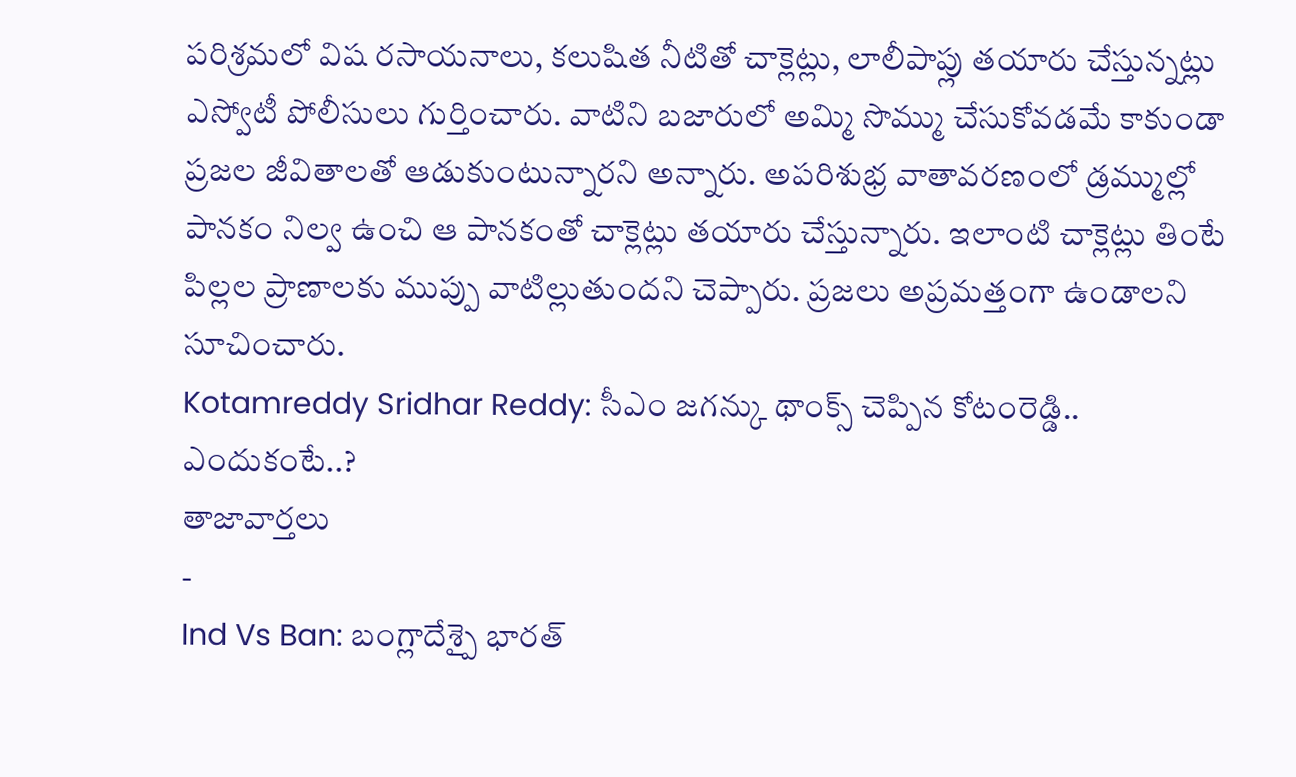పరిశ్రమలో విష రసాయనాలు, కలుషిత నీటితో చాక్లెట్లు, లాలీపాప్లు తయారు చేస్తున్నట్లు ఎస్వోటీ పోలీసులు గుర్తించారు. వాటిని బజారులో అమ్మి సొమ్ము చేసుకోవడమే కాకుండా ప్రజల జీవితాలతో ఆడుకుంటున్నారని అన్నారు. అపరిశుభ్ర వాతావరణంలో డ్రమ్ముల్లో పానకం నిల్వ ఉంచి ఆ పానకంతో చాక్లెట్లు తయారు చేస్తున్నారు. ఇలాంటి చాక్లెట్లు తింటే పిల్లల ప్రాణాలకు ముప్పు వాటిల్లుతుందని చెప్పారు. ప్రజలు అప్రమత్తంగా ఉండాలని సూచించారు.
Kotamreddy Sridhar Reddy: సీఎం జగన్కు థాంక్స్ చెప్పిన కోటంరెడ్డి.. ఎందుకంటే..?
తాజావార్తలు
-
Ind Vs Ban: బంగ్లాదేశ్పై భారత్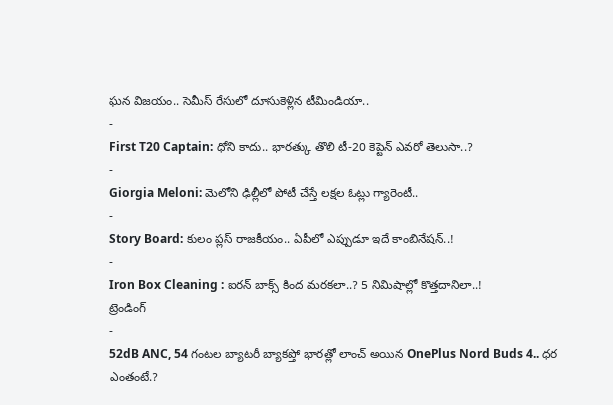ఘన విజయం.. సెమీస్ రేసులో దూసుకెళ్లిన టీమిండియా..
-
First T20 Captain: ధోని కాదు.. భారత్కు తొలి టీ-20 కెప్టెన్ ఎవరో తెలుసా..?
-
Giorgia Meloni: మెలోని ఢిల్లీలో పోటీ చేస్తే లక్షల ఓట్లు గ్యారెంటీ..
-
Story Board: కులం ప్లస్ రాజకీయం.. ఏపీలో ఎప్పుడూ ఇదే కాంబినేషన్..!
-
Iron Box Cleaning : ఐరన్ బాక్స్ కింద మరకలా..? 5 నిమిషాల్లో కొత్తదానిలా..!
ట్రెండింగ్
-
52dB ANC, 54 గంటల బ్యాటరీ బ్యాకప్తో భారత్లో లాంచ్ అయిన OnePlus Nord Buds 4.. ధర ఎంతంటే.?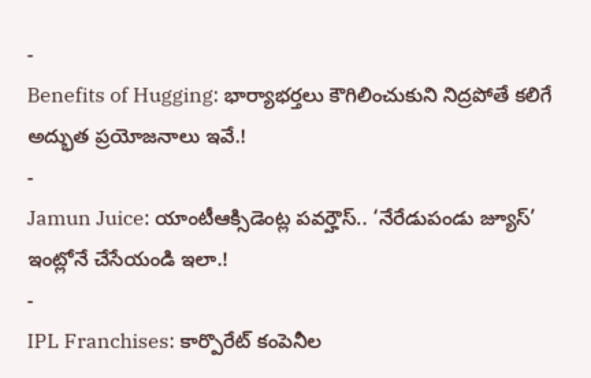-
Benefits of Hugging: భార్యాభర్తలు కౌగిలించుకుని నిద్రపోతే కలిగే అద్భుత ప్రయోజనాలు ఇవే.!
-
Jamun Juice: యాంటీఆక్సిడెంట్ల పవర్హౌస్.. ‘నేరేడుపండు జ్యూస్’ ఇంట్లోనే చేసేయండి ఇలా.!
-
IPL Franchises: కార్పొరేట్ కంపెనీల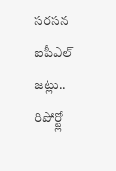సరసన ఐపీఎల్ జట్లు.. రిపోర్ట్లో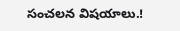సంచలన విషయాలు.!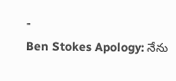-
Ben Stokes Apology: నేను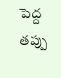పెద్ద తప్పు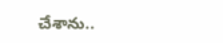చేశాను..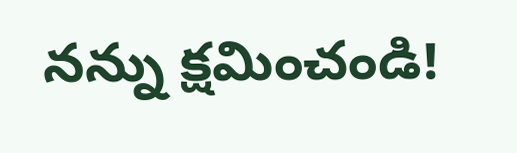నన్ను క్షమించండి!